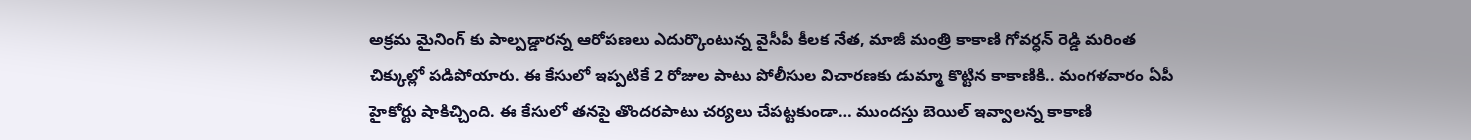అక్రమ మైనింగ్ కు పాల్పడ్డారన్న ఆరోపణలు ఎదుర్కొంటున్న వైసీపీ కీలక నేత, మాజీ మంత్రి కాకాణి గోవర్ధన్ రెడ్డి మరింత చిక్కుల్లో పడిపోయారు. ఈ కేసులో ఇప్పటికే 2 రోజుల పాటు పోలీసుల విచారణకు డుమ్మా కొట్టిన కాకాణికి.. మంగళవారం ఏపీ హైకోర్టు షాకిచ్చింది. ఈ కేసులో తనపై తొందరపాటు చర్యలు చేపట్టకుండా… ముందస్తు బెయిల్ ఇవ్వాలన్న కాకాణి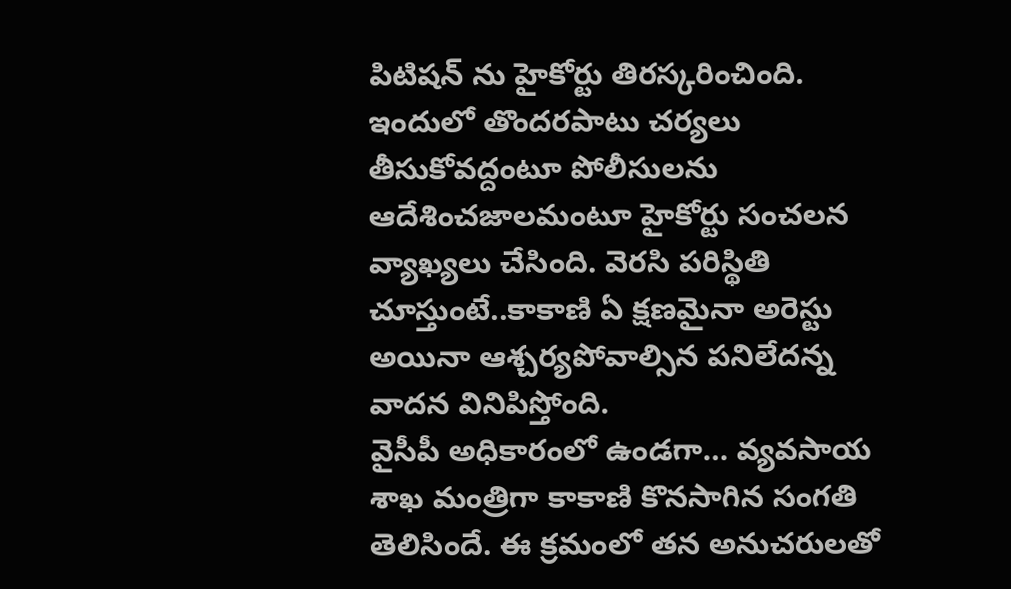పిటిషన్ ను హైకోర్టు తిరస్కరించింది. ఇందులో తొందరపాటు చర్యలు తీసుకోవద్దంటూ పోలీసులను ఆదేశించజాలమంటూ హైకోర్టు సంచలన వ్యాఖ్యలు చేసింది. వెరసి పరిస్థితి చూస్తుంటే..కాకాణి ఏ క్షణమైనా అరెస్టు అయినా ఆశ్చర్యపోవాల్సిన పనిలేదన్న వాదన వినిపిస్తోంది.
వైసీపీ అధికారంలో ఉండగా… వ్యవసాయ శాఖ మంత్రిగా కాకాణి కొనసాగిన సంగతి తెలిసిందే. ఈ క్రమంలో తన అనుచరులతో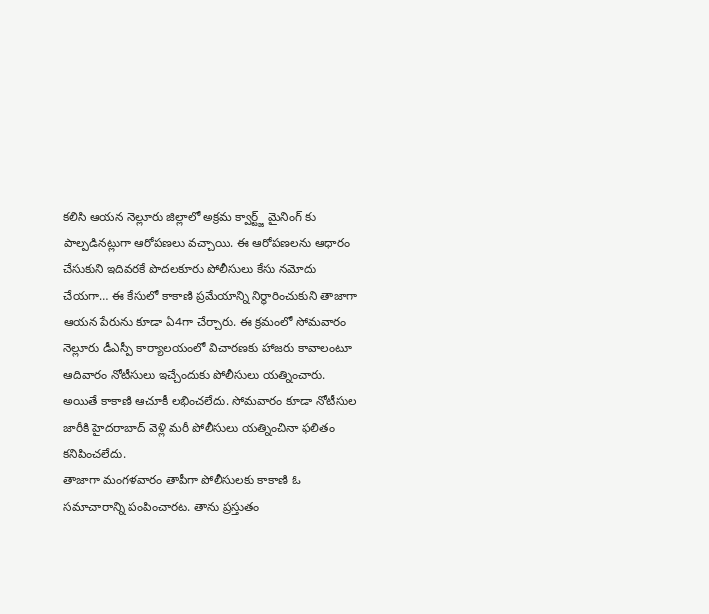కలిసి ఆయన నెల్లూరు జిల్లాలో అక్రమ క్వార్ట్జ్ మైనింగ్ కు పాల్పడినట్లుగా ఆరోపణలు వచ్చాయి. ఈ ఆరోపణలను ఆధారం చేసుకుని ఇదివరకే పొదలకూరు పోలీసులు కేసు నమోదు చేయగా… ఈ కేసులో కాకాణి ప్రమేయాన్ని నిర్ధారించుకుని తాజాగా ఆయన పేరును కూడా ఏ4గా చేర్చారు. ఈ క్రమంలో సోమవారం నెల్లూరు డీఎస్పీ కార్యాలయంలో విచారణకు హాజరు కావాలంటూ ఆదివారం నోటీసులు ఇచ్చేందుకు పోలీసులు యత్నించారు. అయితే కాకాణి ఆచూకీ లభించలేదు. సోమవారం కూడా నోటీసుల జారీకి హైదరాబాద్ వెళ్లి మరీ పోలీసులు యత్నించినా ఫలితం కనిపించలేదు.
తాజాగా మంగళవారం తాపీగా పోలీసులకు కాకాణి ఓ సమాచారాన్ని పంపించారట. తాను ప్రస్తుతం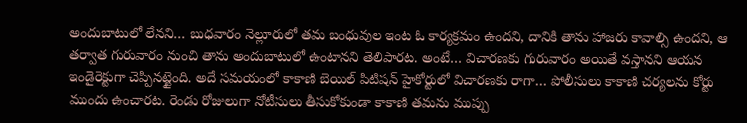అందుబాటులో లేనని… బుధవారం నెల్లూరులో తమ బంధువుల ఇంట ఓ కార్యక్రమం ఉందని, దానికి తాను హాజరు కావాల్సి ఉందని, ఆ తర్వాత గురువారం నుంచి తాను అందుబాటులో ఉంటానని తెలిపారట. అంటే… విచారణకు గురువారం అయితే వస్తానని ఆయన ఇండైరెక్టుగా చెప్పినట్టైంది. అదే సమయంలో కాకాణి బెయిల్ పిటిషన్ హైకోర్టులో విచారణకు రాగా… పోలీసులు కాకాణి చర్యలను కోర్టు ముందు ఉంచారట. రెండు రోజులుగా నోటీసులు తీసుకోకుండా కాకాణి తమను ముప్పు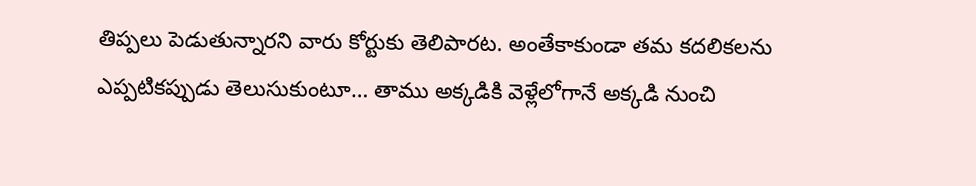తిప్పలు పెడుతున్నారని వారు కోర్టుకు తెలిపారట. అంతేకాకుండా తమ కదలికలను ఎప్పటికప్పుడు తెలుసుకుంటూ… తాము అక్కడికి వెళ్లేలోగానే అక్కడి నుంచి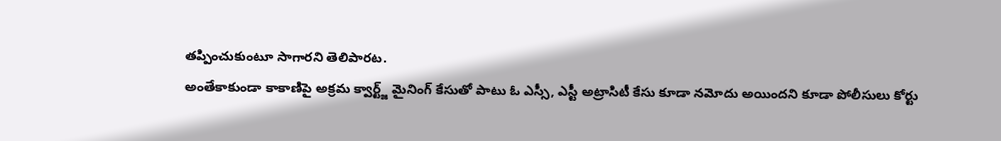తప్పించుకుంటూ సాగారని తెలిపారట.
అంతేకాకుండా కాకాణిపై అక్రమ క్వార్ట్జ్ మైనింగ్ కేసుతో పాటు ఓ ఎస్సీ, ఎస్టీ అట్రాసిటీ కేసు కూడా నమోదు అయిందని కూడా పోలీసులు కోర్టు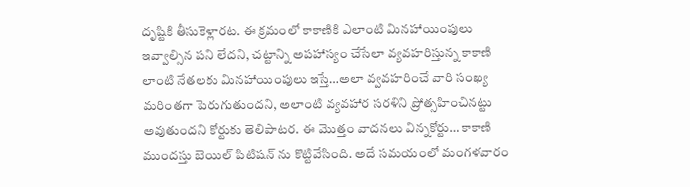దృష్టికి తీసుకెళ్లారట. ఈ క్రమంలో కాకాణికి ఎలాంటి మినహాయింపులు ఇవ్వాల్సిన పని లేదని, చట్టాన్ని అపహాస్యం చేసేలా వ్యవహరిస్తున్న కాకాణి లాంటి నేతలకు మినహాయింపులు ఇస్తే…అలా వ్వవహరించే వారి సంఖ్య మరింతగా పెరుగుతుందని, అలాంటి వ్యవహార సరళిని ప్రోత్సహించినట్టు అవుతుందని కోర్టుకు తెలిపాటర. ఈ మొత్తం వాదనలు విన్నకోర్టు… కాకాణి ముందస్తు బెయిల్ పిటిషన్ ను కొట్టివేసింది. అదే సమయంలో మంగళవారం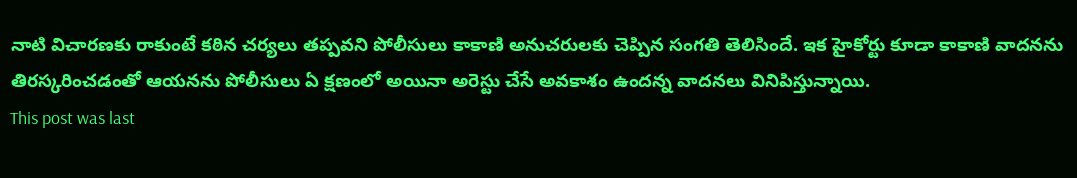నాటి విచారణకు రాకుంటే కఠిన చర్యలు తప్పవని పోలీసులు కాకాణి అనుచరులకు చెప్పిన సంగతి తెలిసిందే. ఇక హైకోర్టు కూడా కాకాణి వాదనను తిరస్కరించడంతో ఆయనను పోలీసులు ఏ క్షణంలో అయినా అరెస్టు చేసే అవకాశం ఉందన్న వాదనలు వినిపిస్తున్నాయి.
This post was last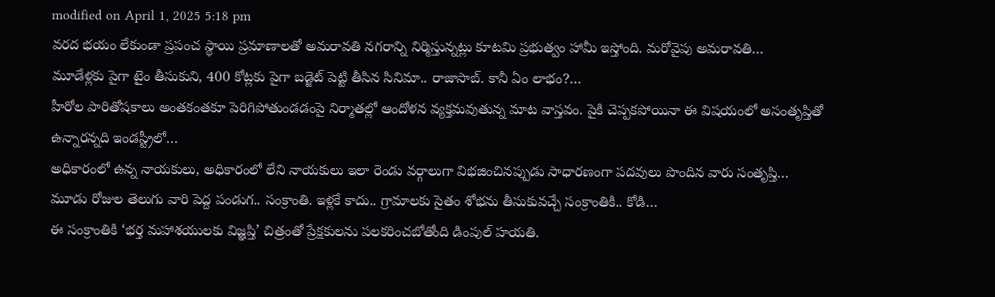modified on April 1, 2025 5:18 pm
వరద భయం లేకుండా ప్రపంచ స్థాయి ప్రమాణాలతో అమరావతి నగరాన్ని నిర్మిస్తున్నట్లు కూటమి ప్రభుత్వం హామీ ఇస్తోంది. మరోవైపు అమరావతి…
మూడేళ్లకు పైగా టైం తీసుకుని, 400 కోట్లకు పైగా బడ్జెట్ పెట్టి తీసిన సినిమా.. రాజాసాబ్. కానీ ఏం లాభం?…
హీరోల పారితోషకాలు అంతకంతకూ పెరిగిపోతుండడంపై నిర్మాతల్లో ఆందోళన వ్యక్తమవుతున్న మాట వాస్తవం. పైకి చెప్పకపోయినా ఈ విషయంలో అసంతృప్తితో ఉన్నారన్నది ఇండస్ట్రీలో…
అధికారంలో ఉన్న నాయకులు, అధికారంలో లేని నాయకులు ఇలా రెండు వర్గాలుగా విభజించినప్పుడు సాధారణంగా పదవులు పొందిన వారు సంతృప్తి…
మూడు రోజుల తెలుగు వారి పెద్ద పండుగ.. సంక్రాంతి. ఇళ్లకే కాదు.. గ్రామాలకు సైతం శోభను తీసుకువచ్చే సంక్రాంతికి.. కోడి…
ఈ సంక్రాంతికి ‘భర్త మహాశయులకు విజ్ఞప్తి’ చిత్రంతో ప్రేక్షకులను పలకరించబోతోంది డింపుల్ హయతి.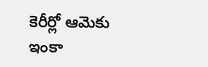కెరీర్లో ఆమెకు ఇంకా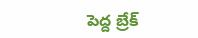పెద్ద బ్రేక్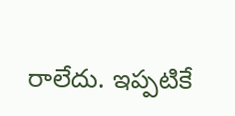రాలేదు. ఇప్పటికే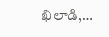ఖిలాడి,…